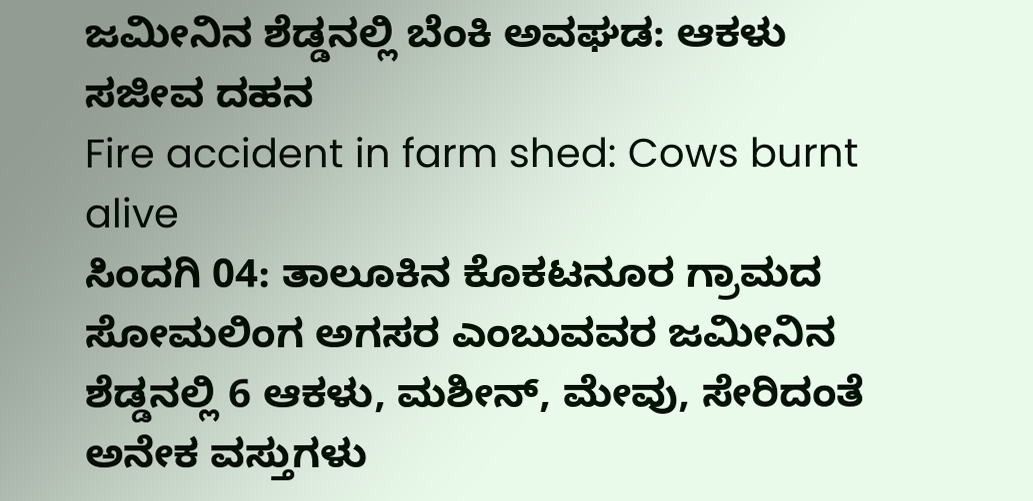ಜಮೀನಿನ ಶೆಡ್ಡನಲ್ಲಿ ಬೆಂಕಿ ಅವಘಡ: ಆಕಳು ಸಜೀವ ದಹನ
Fire accident in farm shed: Cows burnt alive
ಸಿಂದಗಿ 04: ತಾಲೂಕಿನ ಕೊಕಟನೂರ ಗ್ರಾಮದ ಸೋಮಲಿಂಗ ಅಗಸರ ಎಂಬುವವರ ಜಮೀನಿನ ಶೆಡ್ಡನಲ್ಲಿ 6 ಆಕಳು, ಮಶೀನ್, ಮೇವು, ಸೇರಿದಂತೆ ಅನೇಕ ವಸ್ತುಗಳು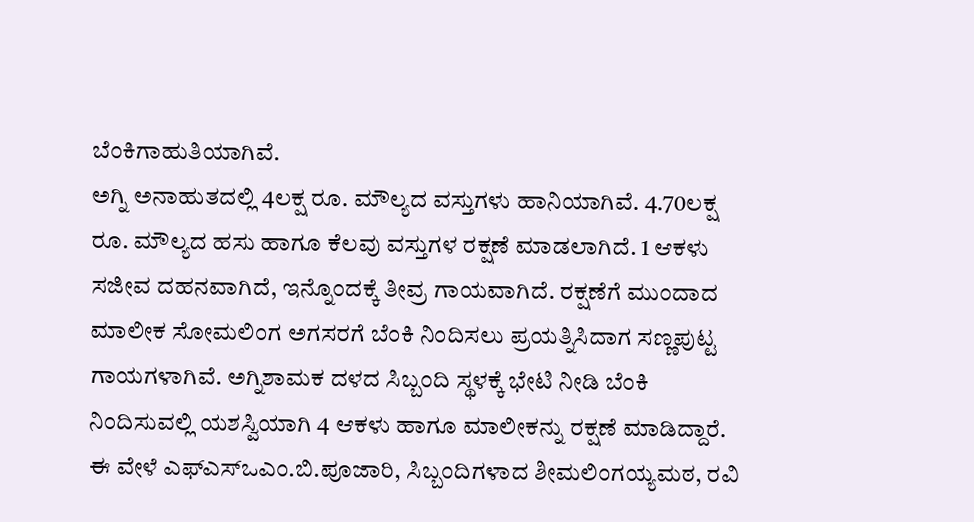ಬೆಂಕಿಗಾಹುತಿಯಾಗಿವೆ.
ಅಗ್ನಿ ಅನಾಹುತದಲ್ಲಿ 4ಲಕ್ಷ ರೂ. ಮೌಲ್ಯದ ವಸ್ತುಗಳು ಹಾನಿಯಾಗಿವೆ. 4.70ಲಕ್ಷ ರೂ. ಮೌಲ್ಯದ ಹಸು ಹಾಗೂ ಕೆಲವು ವಸ್ತುಗಳ ರಕ್ಷಣೆ ಮಾಡಲಾಗಿದೆ. 1 ಆಕಳು ಸಜೀವ ದಹನವಾಗಿದೆ, ಇನ್ನೊಂದಕ್ಕೆ ತೀವ್ರ ಗಾಯವಾಗಿದೆ. ರಕ್ಷಣೆಗೆ ಮುಂದಾದ ಮಾಲೀಕ ಸೋಮಲಿಂಗ ಅಗಸರಗೆ ಬೆಂಕಿ ನಿಂದಿಸಲು ಪ್ರಯತ್ನಿಸಿದಾಗ ಸಣ್ಣಪುಟ್ಟ ಗಾಯಗಳಾಗಿವೆ. ಅಗ್ನಿಶಾಮಕ ದಳದ ಸಿಬ್ಬಂದಿ ಸ್ಥಳಕ್ಕೆ ಭೇಟಿ ನೀಡಿ ಬೆಂಕಿ ನಿಂದಿಸುವಲ್ಲಿ ಯಶಸ್ವಿಯಾಗಿ 4 ಆಕಳು ಹಾಗೂ ಮಾಲೀಕನ್ನು ರಕ್ಷಣೆ ಮಾಡಿದ್ದಾರೆ.
ಈ ವೇಳೆ ಎಫ್ಎಸ್ಒಎಂ.ಬಿ.ಪೂಜಾರಿ, ಸಿಬ್ಬಂದಿಗಳಾದ ಶೀಮಲಿಂಗಯ್ಯಮಠ, ರವಿ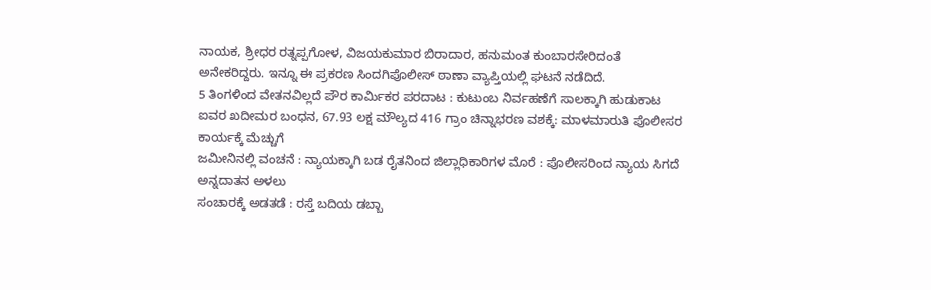ನಾಯಕ, ಶ್ರೀಧರ ರತ್ನಪ್ಪಗೋಳ, ವಿಜಯಕುಮಾರ ಬಿರಾದಾರ, ಹನುಮಂತ ಕುಂಬಾರಸೇರಿದಂತೆ ಅನೇಕರಿದ್ದರು. ಇನ್ನೂ ಈ ಪ್ರಕರಣ ಸಿಂದಗಿಪೊಲೀಸ್ ಠಾಣಾ ವ್ಯಾಪ್ತಿಯಲ್ಲಿ ಘಟನೆ ನಡೆದಿದೆ.
5 ತಿಂಗಳಿಂದ ವೇತನವಿಲ್ಲದೆ ಪೌರ ಕಾರ್ಮಿಕರ ಪರದಾಟ : ಕುಟುಂಬ ನಿರ್ವಹಣೆಗೆ ಸಾಲಕ್ಕಾಗಿ ಹುಡುಕಾಟ
ಐವರ ಖದೀಮರ ಬಂಧನ, 67.93 ಲಕ್ಷ ಮೌಲ್ಯದ 416 ಗ್ರಾಂ ಚಿನ್ನಾಭರಣ ವಶಕ್ಕೆ: ಮಾಳಮಾರುತಿ ಪೊಲೀಸರ ಕಾರ್ಯಕ್ಕೆ ಮೆಚ್ಚುಗೆ
ಜಮೀನಿನಲ್ಲಿ ವಂಚನೆ : ನ್ಯಾಯಕ್ಕಾಗಿ ಬಡ ರೈತನಿಂದ ಜಿಲ್ಲಾಧಿಕಾರಿಗಳ ಮೊರೆ : ಪೊಲೀಸರಿಂದ ನ್ಯಾಯ ಸಿಗದೆ ಅನ್ನದಾತನ ಅಳಲು
ಸಂಚಾರಕ್ಕೆ ಅಡತಡೆ : ರಸ್ತೆ ಬದಿಯ ಡಬ್ಬಾ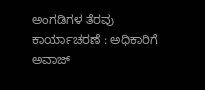ಅಂಗಡಿಗಳ ತೆರವು ಕಾರ್ಯಾಚರಣೆ : ಅಧಿಕಾರಿಗೆ ಅವಾಜ್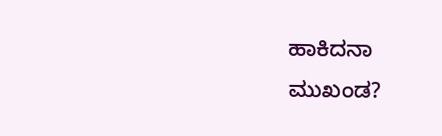ಹಾಕಿದನಾ ಮುಖಂಡ?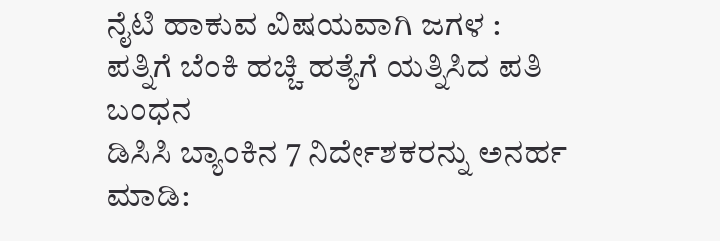ನೈಟಿ ಹಾಕುವ ವಿಷಯವಾಗಿ ಜಗಳ : ಪತ್ನಿಗೆ ಬೆಂಕಿ ಹಚ್ಚಿ ಹತ್ಯೆಗೆ ಯತ್ನಿಸಿದ ಪತಿ ಬಂಧನ
ಡಿಸಿಸಿ ಬ್ಯಾಂಕಿನ 7 ನಿರ್ದೇಶಕರನ್ನು ಅನರ್ಹ ಮಾಡಿ: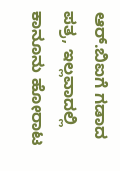ಆರ್.ಬಿಐಗೆ ಗಡಾದ ಪತ್ರ, ಇಲ್ಲವಾದಲ್ಲಿ ಕಾನೂನು ಹೋರಾಟ